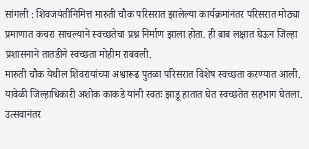सांगली : शिवजयंतीनिमित्त मारुती चौक परिसरात झालेल्या कार्यक्रमांनंतर परिसरात मोठ्या प्रमाणात कचरा साचल्याने स्वच्छतेचा प्रश्न निर्माण झाला होता. ही बाब लक्षात घेऊन जिल्हा प्रशासनाने तातडीने स्वच्छता मोहीम राबवली.
मारुती चौक येथील शिवरायांच्या अश्वारूढ पुतळा परिसरात विशेष स्वच्छता करण्यात आली. यावेळी जिल्हाधिकारी अशोक काकडे यांनी स्वतः झाडू हातात घेत स्वच्छतेत सहभाग घेतला. उत्सवानंतर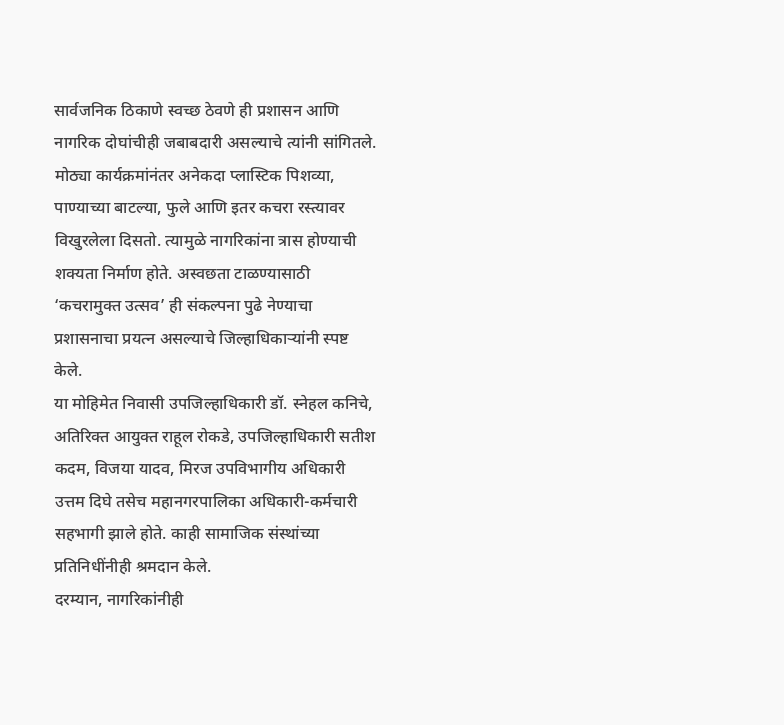सार्वजनिक ठिकाणे स्वच्छ ठेवणे ही प्रशासन आणि नागरिक दोघांचीही जबाबदारी असल्याचे त्यांनी सांगितले.
मोठ्या कार्यक्रमांनंतर अनेकदा प्लास्टिक पिशव्या, पाण्याच्या बाटल्या, फुले आणि इतर कचरा रस्त्यावर विखुरलेला दिसतो. त्यामुळे नागरिकांना त्रास होण्याची शक्यता निर्माण होते. अस्वछता टाळण्यासाठी ‘कचरामुक्त उत्सव’ ही संकल्पना पुढे नेण्याचा प्रशासनाचा प्रयत्न असल्याचे जिल्हाधिकाऱ्यांनी स्पष्ट केले.
या मोहिमेत निवासी उपजिल्हाधिकारी डॉ. स्नेहल कनिचे, अतिरिक्त आयुक्त राहूल रोकडे, उपजिल्हाधिकारी सतीश कदम, विजया यादव, मिरज उपविभागीय अधिकारी उत्तम दिघे तसेच महानगरपालिका अधिकारी-कर्मचारी सहभागी झाले होते. काही सामाजिक संस्थांच्या प्रतिनिधींनीही श्रमदान केले.
दरम्यान, नागरिकांनीही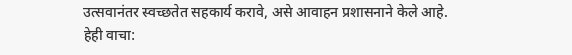उत्सवानंतर स्वच्छतेत सहकार्य करावे, असे आवाहन प्रशासनाने केले आहे.
हेही वाचा: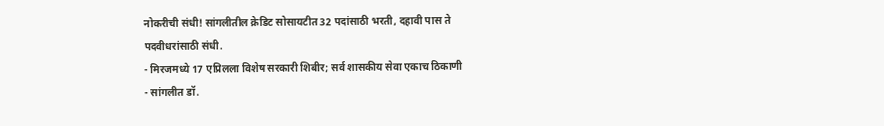नोकरीची संधी! सांगलीतील क्रेडिट सोसायटीत 32 पदांसाठी भरती, दहावी पास ते पदवीधरांसाठी संधी.
- मिरजमध्ये 17 एप्रिलला विशेष सरकारी शिबीर; सर्व शासकीय सेवा एकाच ठिकाणी
- सांगलीत डॉ.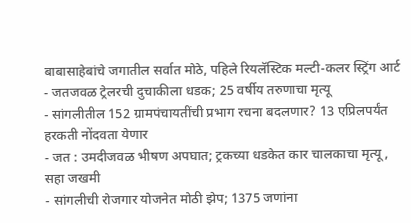बाबासाहेबांचे जगातील सर्वात मोठे, पहिले रियलॅस्टिक मल्टी-कलर स्ट्रिंग आर्ट
- जतजवळ ट्रेलरची दुचाकीला धडक; 25 वर्षीय तरुणाचा मृत्यू
- सांगलीतील 152 ग्रामपंचायतींची प्रभाग रचना बदलणार? 13 एप्रिलपर्यंत हरकती नोंदवता येणार
- जत : उमदीजवळ भीषण अपघात; ट्रकच्या धडकेत कार चालकाचा मृत्यू, सहा जखमी
- सांगलीची रोजगार योजनेत मोठी झेप; 1375 जणांना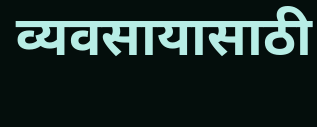व्यवसायासाठी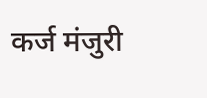कर्ज मंजुरी